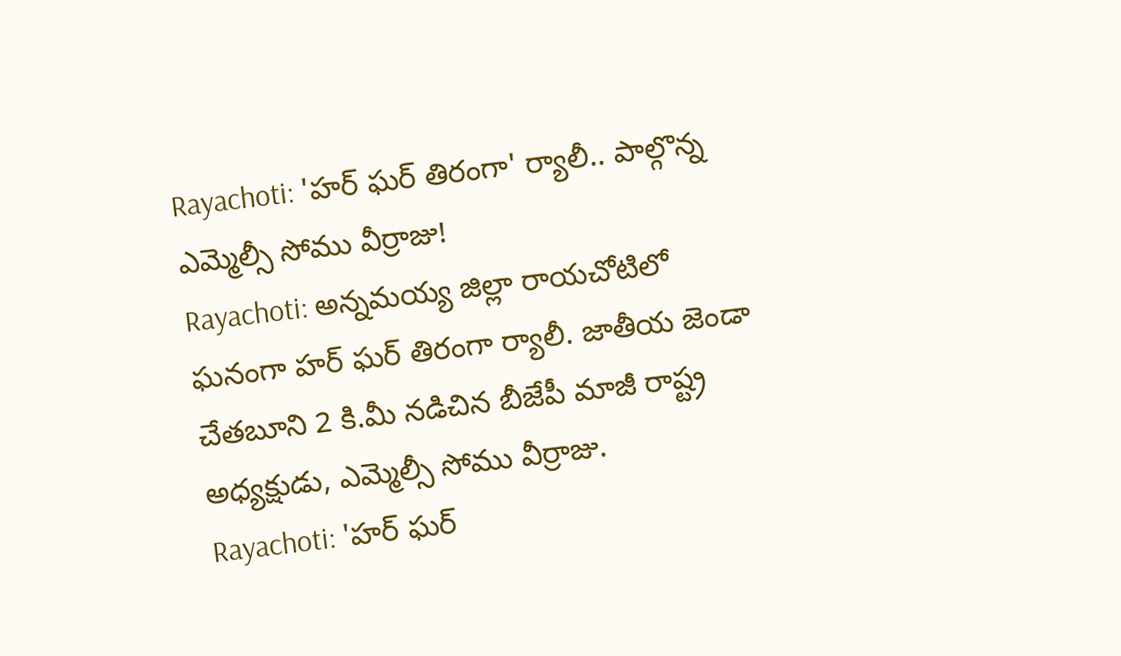Rayachoti: 'హర్ ఘర్ తిరంగా' ర్యాలీ.. పాల్గొన్న ఎమ్మెల్సీ సోము వీర్రాజు!
Rayachoti: అన్నమయ్య జిల్లా రాయచోటిలో ఘనంగా హర్ ఘర్ తిరంగా ర్యాలీ. జాతీయ జెండా చేతబూని 2 కి.మీ నడిచిన బీజేపీ మాజీ రాష్ట్ర అధ్యక్షుడు, ఎమ్మెల్సీ సోము వీర్రాజు.
Rayachoti: 'హర్ ఘర్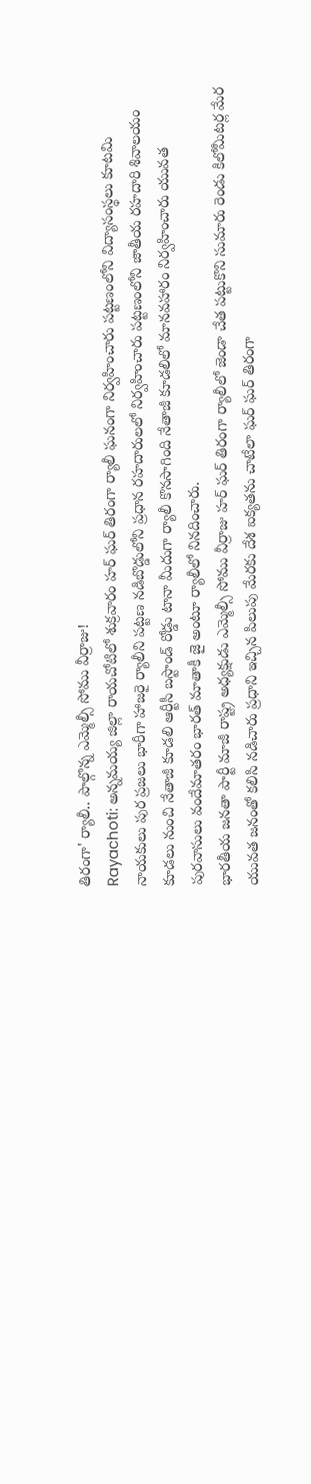తిరంగా' ర్యాలీ.. పాల్గొన్న ఎమ్మెల్సీ సోము వీర్రాజు!
Rayachoti: అన్నమయ్య జిల్లా రాయచోటిలో శుక్రవారం హర్ ఘర్ తిరంగా ర్యాలీ ఘనంగా నిర్వహించారు పట్టణంలోని విద్యాసంస్థలు కూటమి నాయకులు పుర ప్రజలు భారీగా హాజరై ర్యాలీని పట్టణ నడిబొడ్డులోని ప్రధాన రహదారులలో నిర్వహించారు పట్టణంలోని జాతీయ రహదారి శివాలయం కూడలు నుంచి నేతాజీ కూడలి ఆర్టీసీ బస్టాండ్ రోడ్డు టానా మీదుగా ర్యాలీ కొనసాగింది నేతాజీ కూడలిలో మానవహారం నిర్వహించారు యువత పురవాసులు వందేమాతరం భారత్ మాతాకీ జై అంటూ ర్యాలీలో నినదించారు.
భారతీయ జనతా పార్టీ మాజీ రాష్ట్ర అధ్యక్షుడు ఎమ్మెల్సీ సోము వీర్రాజు హర్ ఘర్ తిరంగా ర్యాలీలో జెండా చేత పట్టుకొని సుమారు రెండు కిలోమీటర్ల మేర యువత జనంతో కలిసి నడిచారు ప్రధాని ఇచ్చిన పిలుపు మేరకు దేశ ఐక్యతను చాటేలా ఘర్ ఘర్ తిరంగా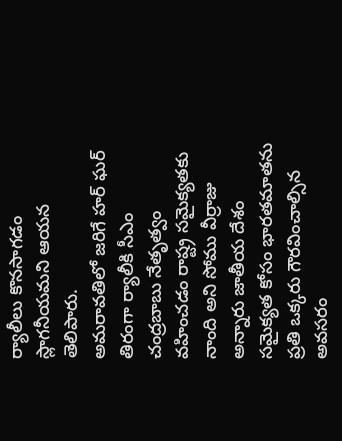ర్యాలీలు కొనసాగడం స్లాగనీయమని ఆయన తెలిపారు.
అమరావతిలో జరిగే హర్ ఘర్ తిరంగా ర్యాలీకి సీఎం చంద్రబాబు నేతృత్వం వహించడం రాష్ట్ర సమైక్యతకు నాంది అని సోము వీర్రాజు అన్నారు జాతీయ దేశం సమైక్యత కోసం భారతమాతను ప్రతి ఒక్కరు గౌరవించాల్సిన అవసరం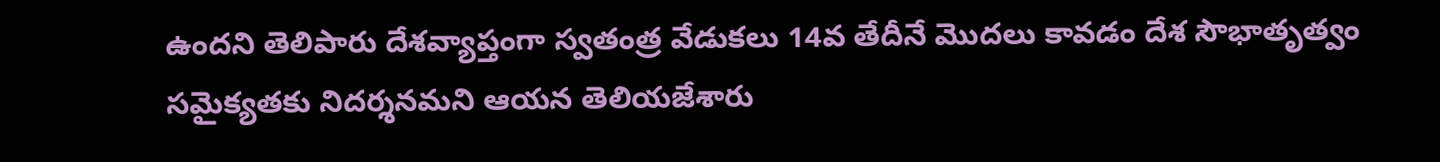ఉందని తెలిపారు దేశవ్యాప్తంగా స్వతంత్ర వేడుకలు 14వ తేదీనే మొదలు కావడం దేశ సౌభాతృత్వం సమైక్యతకు నిదర్శనమని ఆయన తెలియజేశారు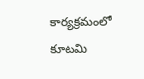కార్యక్రమంలో కూటమి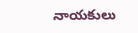నాయకులు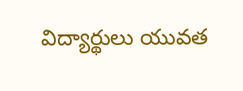విద్యార్థులు యువత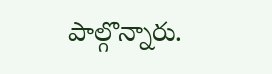పాల్గొన్నారు.